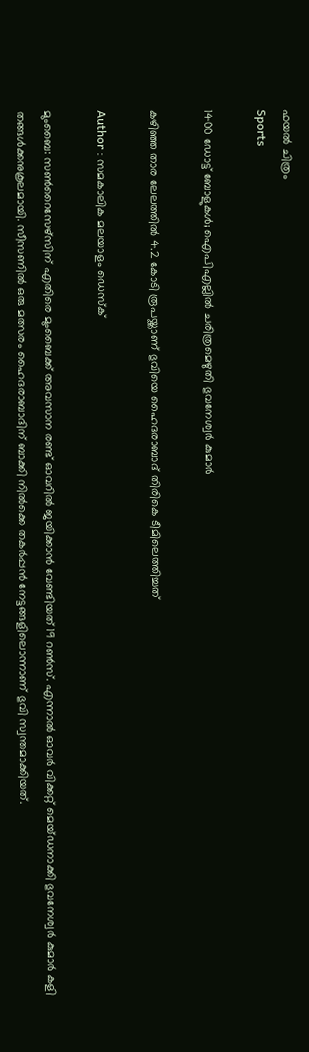ഫയല്‍ ചിത്രം
Sports

1400 ഡോട്ട് ബോളുകള്‍; ഐപിഎല്ലില്‍ ചരിത്രമെഴുതി ഭുവനേശ്വര്‍ കുമാര്‍

കഴിഞ്ഞ താര ലേലത്തില്‍ 4.2 കോടി രൂപയ്ക്കാണ് ഭുവിയെ ഹൈദരാബാദ് തിരികെ ടീമിലെത്തിച്ചത്

Author : സമകാലിക മലയാളം ഡെസ്ക്

മുംബൈ: സണ്‍റൈസേഴ്‌സിന് എതിരെ മുംബൈക്ക് അവസാന രണ്ട് ഓവറില്‍ ജയിക്കാന്‍ വേണ്ടിയത് 19 റണ്‍സ്. എന്നാല്‍ ഓവര്‍ വിക്കറ്റ് മെയ്ഡനാക്കി ഭുവനേശ്വര്‍ കുമാര്‍ കളി തങ്ങള്‍ക്കനുകൂലമായി. സീസണില്‍ ഒരു മത്സരം ഹൈദരാബാദിന് ബാക്കി നില്‍ക്കെ തകര്‍പ്പന്‍ നേട്ടങ്ങളിലൊന്നാണ് ഭുവി സ്വന്തമാക്കിയത്.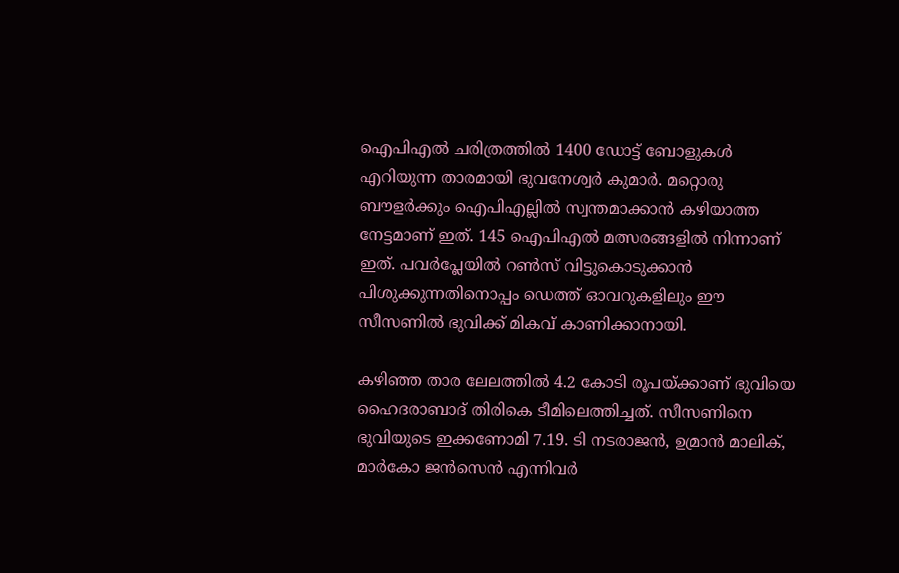ഐപിഎല്‍ ചരിത്രത്തില്‍ 1400 ഡോട്ട് ബോളുകള്‍ എറിയുന്ന താരമായി ഭുവനേശ്വര്‍ കുമാര്‍. മറ്റൊരു ബൗളര്‍ക്കും ഐപിഎല്ലില്‍ സ്വന്തമാക്കാന്‍ കഴിയാത്ത നേട്ടമാണ് ഇത്. 145 ഐപിഎല്‍ മത്സരങ്ങളില്‍ നിന്നാണ് ഇത്. പവര്‍പ്ലേയില്‍ റണ്‍സ് വിട്ടുകൊടുക്കാന്‍ പിശുക്കുന്നതിനൊപ്പം ഡെത്ത് ഓവറുകളിലും ഈ സീസണില്‍ ഭുവിക്ക് മികവ് കാണിക്കാനായി.

കഴിഞ്ഞ താര ലേലത്തില്‍ 4.2 കോടി രൂപയ്ക്കാണ് ഭുവിയെ ഹൈദരാബാദ് തിരികെ ടീമിലെത്തിച്ചത്. സീസണിനെ ഭുവിയുടെ ഇക്കണോമി 7.19. ടി നടരാജന്‍, ഉമ്രാന്‍ മാലിക്, മാര്‍കോ ജന്‍സെന്‍ എന്നിവര്‍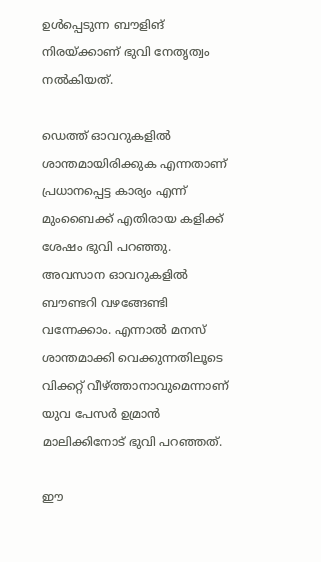ഉള്‍പ്പെടുന്ന ബൗളിങ് നിരയ്ക്കാണ് ഭുവി നേതൃത്വം നല്‍കിയത്.

ഡെത്ത് ഓവറുകളില്‍ ശാന്തമായിരിക്കുക എന്നതാണ് പ്രധാനപ്പെട്ട കാര്യം എന്ന് മുംബൈക്ക് എതിരായ കളിക്ക് ശേഷം ഭുവി പറഞ്ഞു. അവസാന ഓവറുകളില്‍ ബൗണ്ടറി വഴങ്ങേണ്ടി വന്നേക്കാം. എന്നാല്‍ മനസ് ശാന്തമാക്കി വെക്കുന്നതിലൂടെ വിക്കറ്റ് വീഴ്ത്താനാവുമെന്നാണ് യുവ പേസര്‍ ഉമ്രാന്‍ മാലിക്കിനോട് ഭുവി പറഞ്ഞത്.

ഈ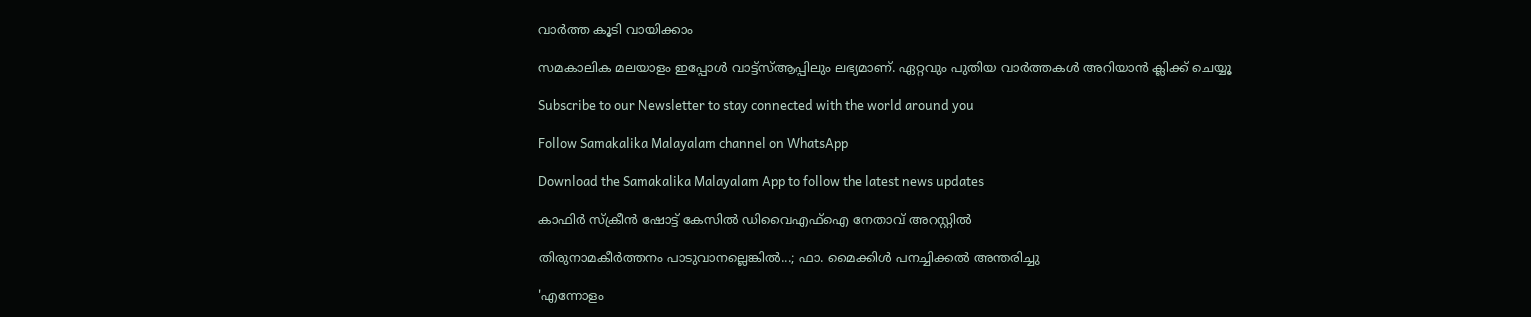വാര്‍ത്ത കൂടി വായിക്കാം

സമകാലിക മലയാളം ഇപ്പോള്‍ വാട്ട്‌സ്ആപ്പിലും ലഭ്യമാണ്. ഏറ്റവും പുതിയ വാര്‍ത്തകള്‍ അറിയാന്‍ ക്ലിക്ക് ചെയ്യൂ

Subscribe to our Newsletter to stay connected with the world around you

Follow Samakalika Malayalam channel on WhatsApp

Download the Samakalika Malayalam App to follow the latest news updates

കാഫിര്‍ സ്‌ക്രീന്‍ ഷോട്ട് കേസില്‍ ഡിവൈഎഫ്‌ഐ നേതാവ് അറസ്റ്റില്‍

തിരുനാമകീര്‍ത്തനം പാടുവാനല്ലെങ്കില്‍...; ഫാ. മൈക്കിള്‍ പനച്ചിക്കല്‍ അന്തരിച്ചു

'എന്നോളം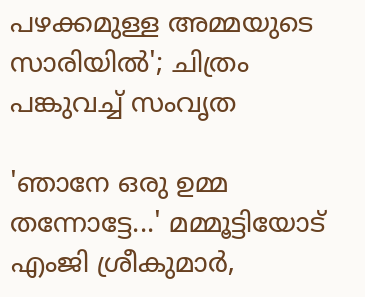പഴക്കമുള്ള അമ്മയുടെ സാരിയിൽ'; ചിത്രം പങ്കുവച്ച് സംവൃത

'ഞാനേ ഒരു ഉമ്മ തന്നോട്ടേ...' മമ്മൂട്ടിയോട് എംജി ശ്രീകുമാർ,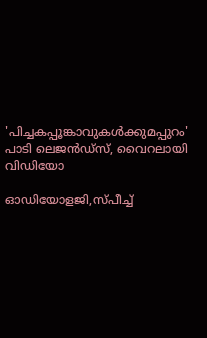'പിച്ചകപ്പൂങ്കാവുകൾക്കുമപ്പുറം' പാടി ലെജൻഡ്സ്, വൈറലായി വിഡിയോ

ഓഡിയോളജി,സ്പീച്ച്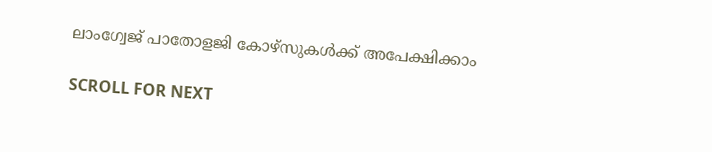ലാംഗ്വേജ് പാതോളജി കോഴ്‌സുകൾക്ക് അപേക്ഷിക്കാം

SCROLL FOR NEXT